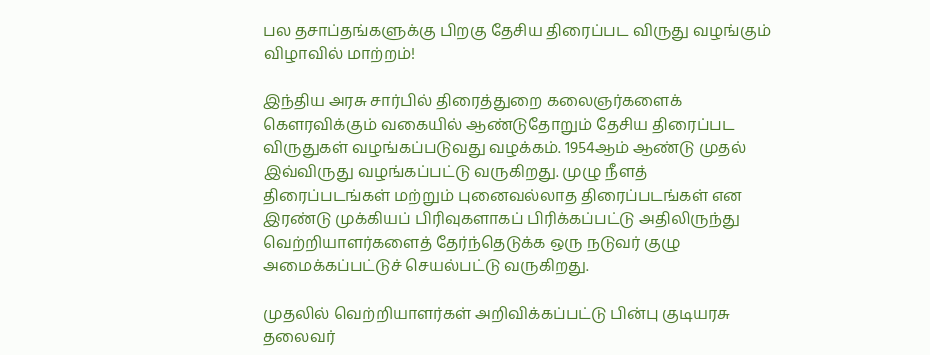பல தசாப்தங்களுக்கு பிறகு தேசிய திரைப்பட விருது வழங்கும் விழாவில் மாற்றம்!

இந்திய அரசு சார்பில் திரைத்துறை கலைஞர்களைக் கௌரவிக்கும் வகையில் ஆண்டுதோறும் தேசிய திரைப்பட விருதுகள் வழங்கப்படுவது வழக்கம். 1954ஆம் ஆண்டு முதல் இவ்விருது வழங்கப்பட்டு வருகிறது. முழு நீளத் திரைப்படங்கள் மற்றும் புனைவல்லாத திரைப்படங்கள் என இரண்டு முக்கியப் பிரிவுகளாகப் பிரிக்கப்பட்டு அதிலிருந்து வெற்றியாளர்களைத் தேர்ந்தெடுக்க ஒரு நடுவர் குழு அமைக்கப்பட்டுச் செயல்பட்டு வருகிறது.

முதலில் வெற்றியாளர்கள் அறிவிக்கப்பட்டு பின்பு குடியரசு தலைவர்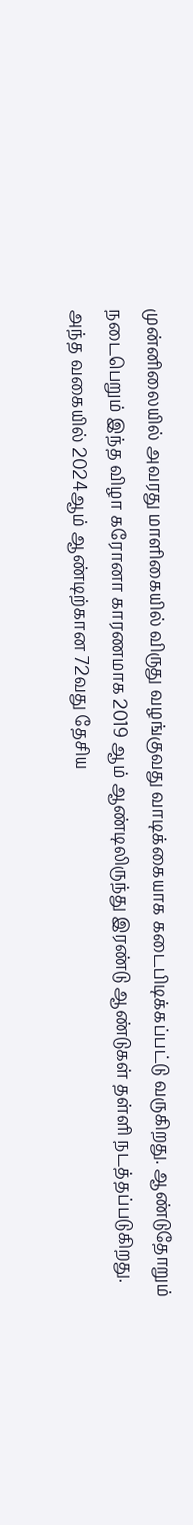முன்னிலையில் அவரது மாளிகையில் விருது வழங்குவது வாடிக்கையாக கடைபிடிக்கப்பட்டு வருகிறது. ஆண்டுதோறும் நடைபெறும் இந்த விழா கரோனா காரணமாக 2019 ஆம் ஆண்டிலிருந்து இரண்டு ஆண்டுகள் தள்ளி நடத்தப்படுகிறது. அந்த வகையில் 2024ஆம் ஆண்டிற்கான 72வது தேசிய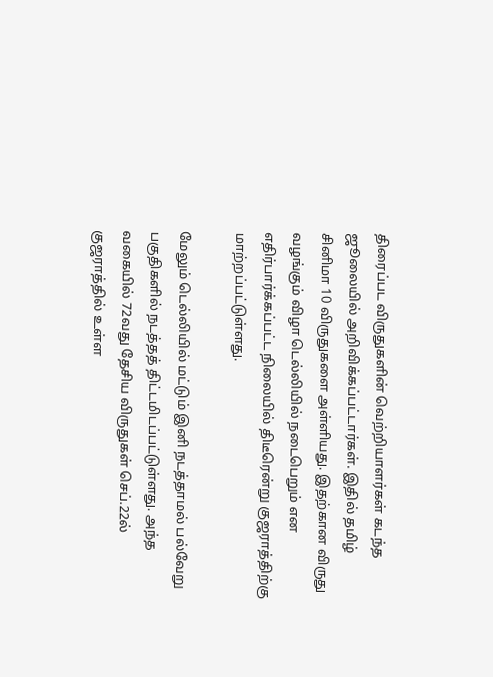திரைப்பட விருதுகளின் வெற்றியாளர்கள் கடந்த ஜூலையில் அறிவிக்கப்பட்டார்கள். இதில் தமிழ் சினிமா 10 விருதுகளை அள்ளியது. இதற்கான விருது வழங்கும் விழா டெல்லியில் நடைபெறும் என எதிர்பார்க்கப்பட்ட நிலையில் திடீரென்று குஜராத்திற்கு மாற்றப்பட்டுள்ளது.

மேலும் டெல்லியில் மட்டும் இனி நடத்தாமல் பல்வேறு பகுதிகளில் நடத்தத் திட்டமிடப்பட்டுள்ளது. அந்த வகையில் 72வது தேசிய விருதுகள் செப்.22ல் குஜராத்தில் உள்ள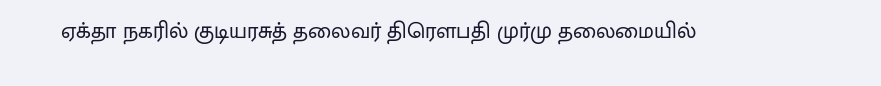ஏக்தா நகரில் குடியரசுத் தலைவர் திரௌபதி முர்மு தலைமையில்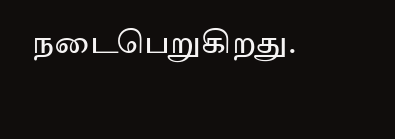நடைபெறுகிறது.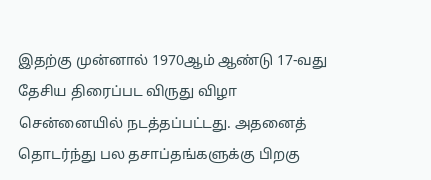இதற்கு முன்னால் 1970ஆம் ஆண்டு 17-வது தேசிய திரைப்பட விருது விழா சென்னையில் நடத்தப்பட்டது. அதனைத் தொடர்ந்து பல தசாப்தங்களுக்கு பிறகு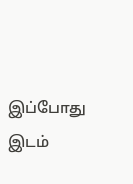இப்போது இடம்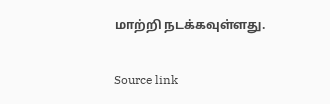மாற்றி நடக்கவுள்ளது.

Source link